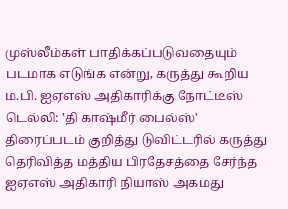முஸ்லீம்கள் பாதிக்கப்படுவதையும் படமாக எடுங்க என்று, கருத்து கூறிய ம.பி. ஐஏஎஸ் அதிகாரிக்கு நோட்டீஸ்
டெல்லி: ‛தி காஷ்மீர் பைல்ஸ்' திரைப்படம் குறித்து டுவிட்டரில் கருத்து தெரிவித்த மத்திய பிரதேசத்தை சேர்ந்த ஐஏஎஸ் அதிகாரி நியாஸ் அகமது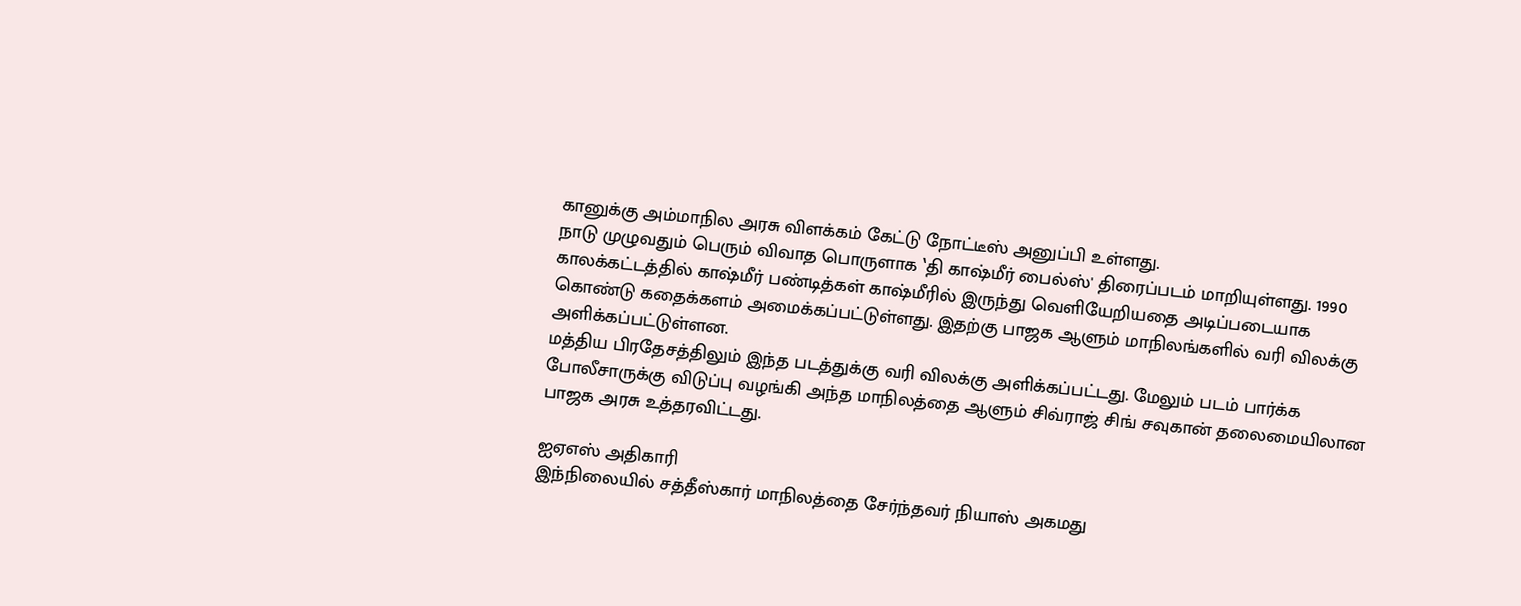கானுக்கு அம்மாநில அரசு விளக்கம் கேட்டு நோட்டீஸ் அனுப்பி உள்ளது.
நாடு முழுவதும் பெரும் விவாத பொருளாக ‛தி காஷ்மீர் பைல்ஸ்' திரைப்படம் மாறியுள்ளது. 1990 காலக்கட்டத்தில் காஷ்மீர் பண்டித்கள் காஷ்மீரில் இருந்து வெளியேறியதை அடிப்படையாக கொண்டு கதைக்களம் அமைக்கப்பட்டுள்ளது. இதற்கு பாஜக ஆளும் மாநிலங்களில் வரி விலக்கு அளிக்கப்பட்டுள்ளன.
மத்திய பிரதேசத்திலும் இந்த படத்துக்கு வரி விலக்கு அளிக்கப்பட்டது. மேலும் படம் பார்க்க போலீசாருக்கு விடுப்பு வழங்கி அந்த மாநிலத்தை ஆளும் சிவ்ராஜ் சிங் சவுகான் தலைமையிலான பாஜக அரசு உத்தரவிட்டது.

ஐஏஎஸ் அதிகாரி
இந்நிலையில் சத்தீஸ்கார் மாநிலத்தை சேர்ந்தவர் நியாஸ் அகமது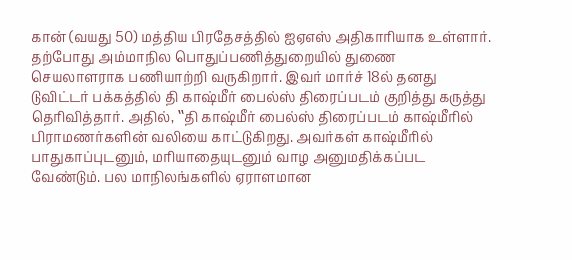கான் (வயது 50) மத்திய பிரதேசத்தில் ஐஏஎஸ் அதிகாரியாக உள்ளார். தற்போது அம்மாநில பொதுப்பணித்துறையில் துணை செயலாளராக பணியாற்றி வருகிறார். இவர் மார்ச் 18ல் தனது டுவிட்டர் பக்கத்தில் தி காஷ்மீர் பைல்ஸ் திரைப்படம் குறித்து கருத்து தெரிவித்தார். அதில், ‛‛தி காஷ்மீர் பைல்ஸ் திரைப்படம் காஷ்மீரில் பிராமணர்களின் வலியை காட்டுகிறது. அவர்கள் காஷ்மீரில் பாதுகாப்புடனும், மரியாதையுடனும் வாழ அனுமதிக்கப்பட வேண்டும். பல மாநிலங்களில் ஏராளமான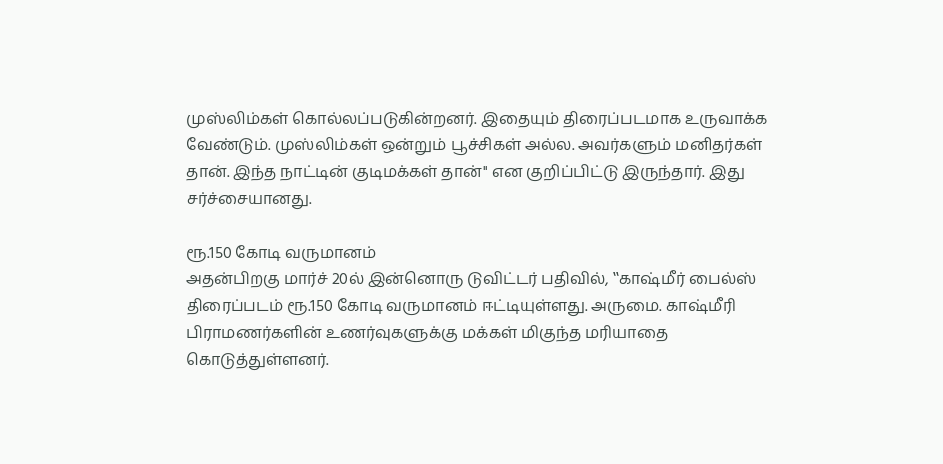முஸ்லிம்கள் கொல்லப்படுகின்றனர். இதையும் திரைப்படமாக உருவாக்க வேண்டும். முஸ்லிம்கள் ஒன்றும் பூச்சிகள் அல்ல. அவர்களும் மனிதர்கள் தான். இந்த நாட்டின் குடிமக்கள் தான்'' என குறிப்பிட்டு இருந்தார். இது சர்ச்சையானது.

ரூ.150 கோடி வருமானம்
அதன்பிறகு மார்ச் 20ல் இன்னொரு டுவிட்டர் பதிவில், ‛‛காஷ்மீர் பைல்ஸ் திரைப்படம் ரூ.150 கோடி வருமானம் ஈட்டியுள்ளது. அருமை. காஷ்மீரி பிராமணர்களின் உணர்வுகளுக்கு மக்கள் மிகுந்த மரியாதை கொடுத்துள்ளனர்.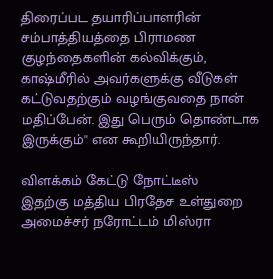திரைப்பட தயாரிப்பாளரின் சம்பாத்தியத்தை பிராமண குழந்தைகளின் கல்விக்கும், காஷ்மீரில் அவர்களுக்கு வீடுகள் கட்டுவதற்கும் வழங்குவதை நான் மதிப்பேன். இது பெரும் தொண்டாக இருக்கும்'' என கூறியிருந்தார்.

விளக்கம் கேட்டு நோட்டீஸ்
இதற்கு மத்திய பிரதேச உள்துறை அமைச்சர் நரோட்டம் மிஸ்ரா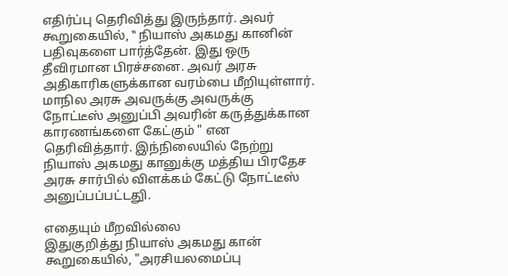எதிர்ப்பு தெரிவித்து இருந்தார். அவர் கூறுகையில், ‛‛ நியாஸ் அகமது கானின் பதிவுகளை பார்த்தேன். இது ஒரு தீவிரமான பிரச்சனை. அவர் அரசு அதிகாரிகளுக்கான வரம்பை மீறியுள்ளார். மாநில அரசு அவருக்கு அவருக்கு நோட்டீஸ் அனுப்பி அவரின் கருத்துக்கான காரணங்களை கேட்கும் " என தெரிவித்தார். இந்நிலையில் நேற்று நியாஸ் அகமது கானுக்கு மத்திய பிரதேச அரசு சார்பில் விளக்கம் கேட்டு நோட்டீஸ் அனுப்பப்பட்டதுி.

எதையும் மீறவில்லை
இதுகுறித்து நியாஸ் அகமது கான் கூறுகையில், "அரசியலமைப்பு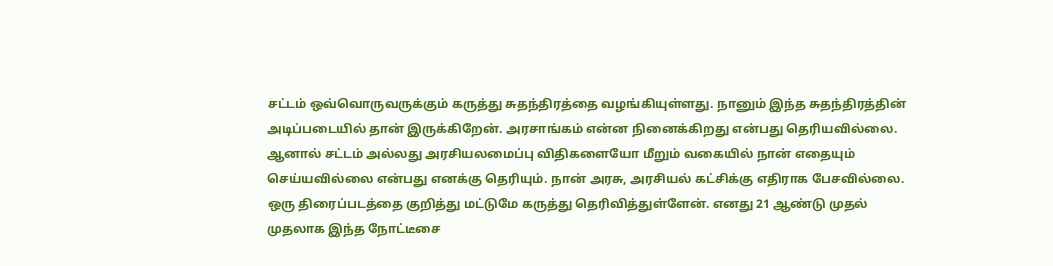சட்டம் ஒவ்வொருவருக்கும் கருத்து சுதந்திரத்தை வழங்கியுள்ளது. நானும் இந்த சுதந்திரத்தின் அடிப்படையில் தான் இருக்கிறேன். அரசாங்கம் என்ன நினைக்கிறது என்பது தெரியவில்லை. ஆனால் சட்டம் அல்லது அரசியலமைப்பு விதிகளையோ மீறும் வகையில் நான் எதையும் செய்யவில்லை என்பது எனக்கு தெரியும். நான் அரசு, அரசியல் கட்சிக்கு எதிராக பேசவில்லை. ஒரு திரைப்படத்தை குறித்து மட்டுமே கருத்து தெரிவித்துள்ளேன். எனது 21 ஆண்டு முதல் முதலாக இந்த நோட்டீசை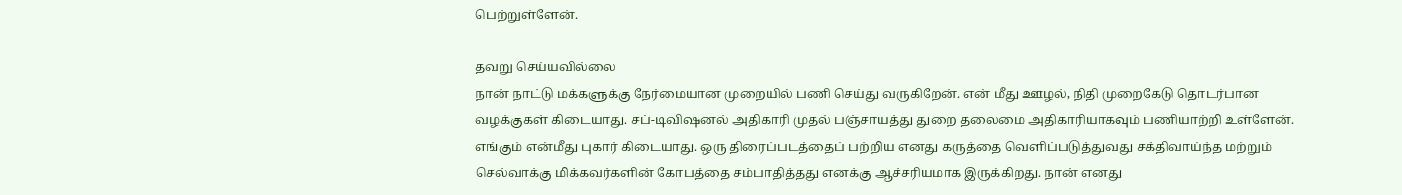பெற்றுள்ளேன்.

தவறு செய்யவில்லை
நான் நாட்டு மக்களுக்கு நேர்மையான முறையில் பணி செய்து வருகிறேன். என் மீது ஊழல், நிதி முறைகேடு தொடர்பான வழக்குகள் கிடையாது. சப்-டிவிஷனல் அதிகாரி முதல் பஞ்சாயத்து துறை தலைமை அதிகாரியாகவும் பணியாற்றி உள்ளேன். எங்கும் என்மீது புகார் கிடையாது. ஒரு திரைப்படத்தைப் பற்றிய எனது கருத்தை வெளிப்படுத்துவது சக்திவாய்ந்த மற்றும் செல்வாக்கு மிக்கவர்களின் கோபத்தை சம்பாதித்தது எனக்கு ஆச்சரியமாக இருக்கிறது. நான் எனது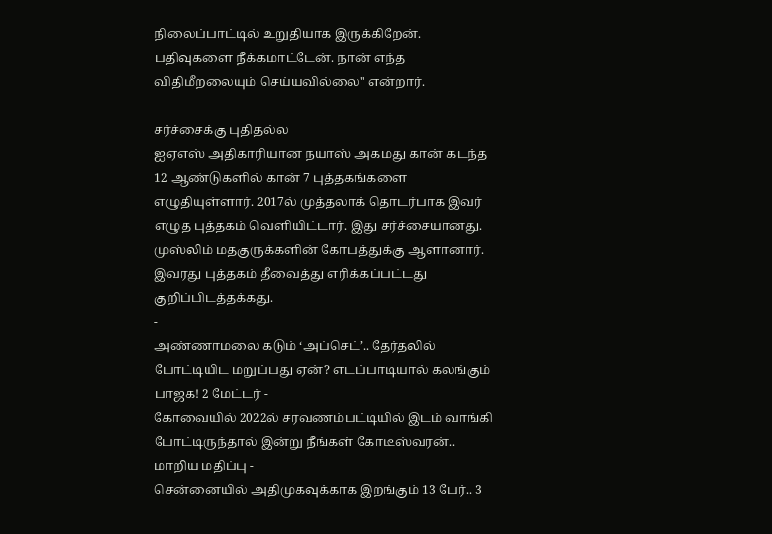நிலைப்பாட்டில் உறுதியாக இருக்கிறேன். பதிவுகளை நீக்கமாட்டேன். நான் எந்த விதிமீறலையும் செய்யவில்லை'' என்றார்.

சர்ச்சைக்கு புதிதல்ல
ஐஏஎஸ் அதிகாரியான நயாஸ் அகமது கான் கடந்த 12 ஆண்டுகளில் கான் 7 புத்தகங்களை எழுதியுள்ளார். 2017ல் முத்தலாக் தொடர்பாக இவர் எழுத புத்தகம் வெளியிட்டார். இது சர்ச்சையானது. முஸ்லிம் மதகுருக்களின் கோபத்துக்கு ஆளானார். இவரது புத்தகம் தீவைத்து எரிக்கப்பட்டது குறிப்பிடத்தக்கது.
-
அண்ணாமலை கடும் ‘அப்செட்’.. தேர்தலில் போட்டியிட மறுப்பது ஏன்? எடப்பாடியால் கலங்கும் பாஜக! 2 மேட்டர் -
கோவையில் 2022ல் சரவணம்பட்டியில் இடம் வாங்கி போட்டிருந்தால் இன்று நீங்கள் கோடீஸ்வரன்.. மாறிய மதிப்பு -
சென்னையில் அதிமுகவுக்காக இறங்கும் 13 பேர்.. 3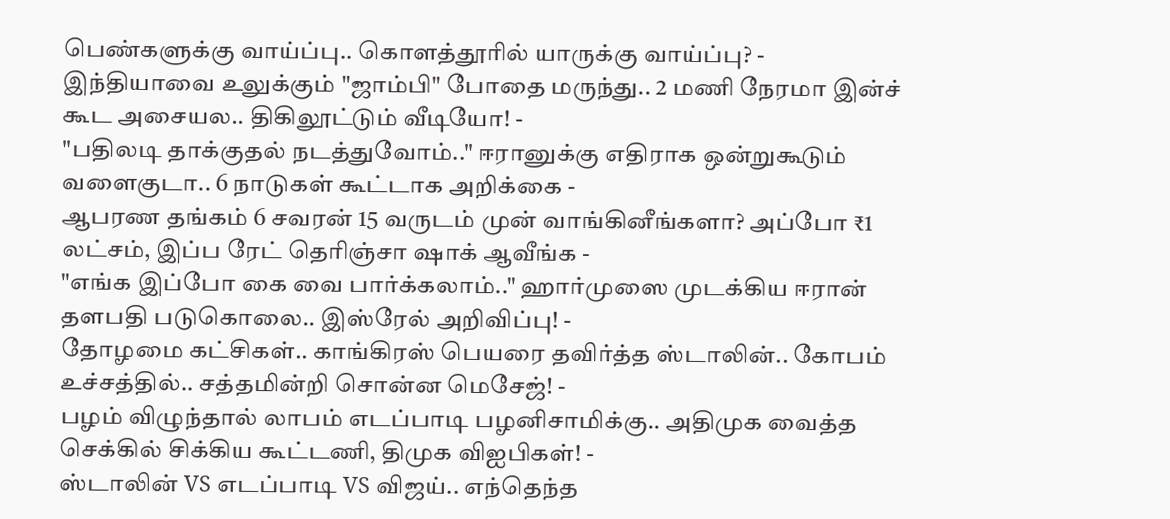பெண்களுக்கு வாய்ப்பு.. கொளத்தூரில் யாருக்கு வாய்ப்பு? -
இந்தியாவை உலுக்கும் "ஜாம்பி" போதை மருந்து.. 2 மணி நேரமா இன்ச் கூட அசையல.. திகிலூட்டும் வீடியோ! -
"பதிலடி தாக்குதல் நடத்துவோம்.." ஈரானுக்கு எதிராக ஒன்றுகூடும் வளைகுடா.. 6 நாடுகள் கூட்டாக அறிக்கை -
ஆபரண தங்கம் 6 சவரன் 15 வருடம் முன் வாங்கினீங்களா? அப்போ ₹1 லட்சம், இப்ப ரேட் தெரிஞ்சா ஷாக் ஆவீங்க -
"எங்க இப்போ கை வை பார்க்கலாம்.." ஹார்முஸை முடக்கிய ஈரான் தளபதி படுகொலை.. இஸ்ரேல் அறிவிப்பு! -
தோழமை கட்சிகள்.. காங்கிரஸ் பெயரை தவிர்த்த ஸ்டாலின்.. கோபம் உச்சத்தில்.. சத்தமின்றி சொன்ன மெசேஜ்! -
பழம் விழுந்தால் லாபம் எடப்பாடி பழனிசாமிக்கு.. அதிமுக வைத்த செக்கில் சிக்கிய கூட்டணி, திமுக விஐபிகள்! -
ஸ்டாலின் VS எடப்பாடி VS விஜய்.. எந்தெந்த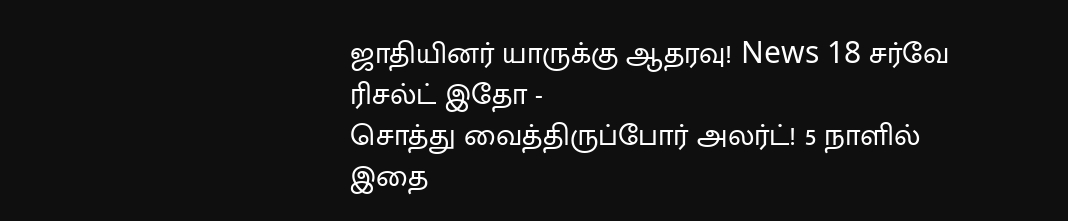ஜாதியினர் யாருக்கு ஆதரவு! News 18 சர்வே ரிசல்ட் இதோ -
சொத்து வைத்திருப்போர் அலர்ட்! 5 நாளில் இதை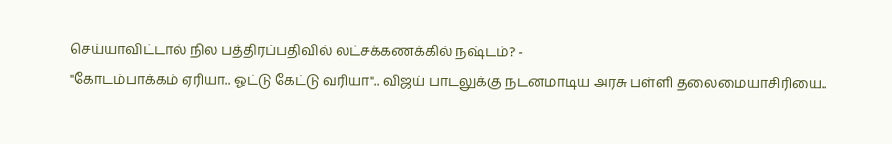செய்யாவிட்டால் நில பத்திரப்பதிவில் லட்சக்கணக்கில் நஷ்டம்? -
"கோடம்பாக்கம் ஏரியா.. ஓட்டு கேட்டு வரியா".. விஜய் பாடலுக்கு நடனமாடிய அரசு பள்ளி தலைமையாசிரியை..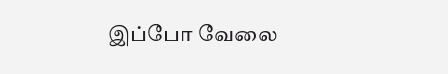இப்போ வேலை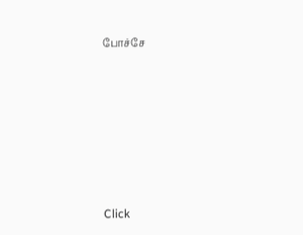போச்சே












Click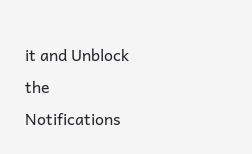it and Unblock the Notifications